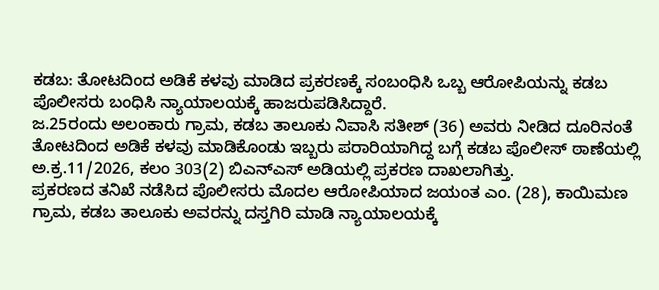ಕಡಬ: ತೋಟದಿಂದ ಅಡಿಕೆ ಕಳವು ಮಾಡಿದ ಪ್ರಕರಣಕ್ಕೆ ಸಂಬಂಧಿಸಿ ಒಬ್ಬ ಆರೋಪಿಯನ್ನು ಕಡಬ ಪೊಲೀಸರು ಬಂಧಿಸಿ ನ್ಯಾಯಾಲಯಕ್ಕೆ ಹಾಜರುಪಡಿಸಿದ್ದಾರೆ.
ಜ.25ರಂದು ಅಲಂಕಾರು ಗ್ರಾಮ, ಕಡಬ ತಾಲೂಕು ನಿವಾಸಿ ಸತೀಶ್ (36) ಅವರು ನೀಡಿದ ದೂರಿನಂತೆ ತೋಟದಿಂದ ಅಡಿಕೆ ಕಳವು ಮಾಡಿಕೊಂಡು ಇಬ್ಬರು ಪರಾರಿಯಾಗಿದ್ದ ಬಗ್ಗೆ ಕಡಬ ಪೊಲೀಸ್ ಠಾಣೆಯಲ್ಲಿ ಅ.ಕ್ರ.11/2026, ಕಲಂ 303(2) ಬಿಎನ್‌ಎಸ್ ಅಡಿಯಲ್ಲಿ ಪ್ರಕರಣ ದಾಖಲಾಗಿತ್ತು.
ಪ್ರಕರಣದ ತನಿಖೆ ನಡೆಸಿದ ಪೊಲೀಸರು ಮೊದಲ ಆರೋಪಿಯಾದ ಜಯಂತ ಎಂ. (28), ಕಾಯಿಮಣ ಗ್ರಾಮ, ಕಡಬ ತಾಲೂಕು ಅವರನ್ನು ದಸ್ತಗಿರಿ ಮಾಡಿ ನ್ಯಾಯಾಲಯಕ್ಕೆ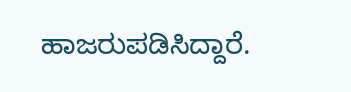ಹಾಜರುಪಡಿಸಿದ್ದಾರೆ.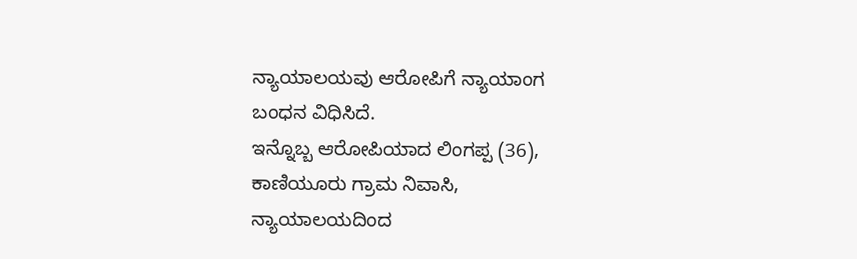ನ್ಯಾಯಾಲಯವು ಆರೋಪಿಗೆ ನ್ಯಾಯಾಂಗ ಬಂಧನ ವಿಧಿಸಿದೆ.
ಇನ್ನೊಬ್ಬ ಆರೋಪಿಯಾದ ಲಿಂಗಪ್ಪ (36), ಕಾಣಿಯೂರು ಗ್ರಾಮ ನಿವಾಸಿ, ನ್ಯಾಯಾಲಯದಿಂದ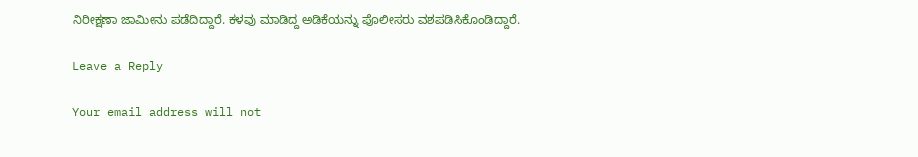ನಿರೀಕ್ಷಣಾ ಜಾಮೀನು ಪಡೆದಿದ್ದಾರೆ. ಕಳವು ಮಾಡಿದ್ದ ಅಡಿಕೆಯನ್ನು ಪೊಲೀಸರು ವಶಪಡಿಸಿಕೊಂಡಿದ್ದಾರೆ.

Leave a Reply

Your email address will not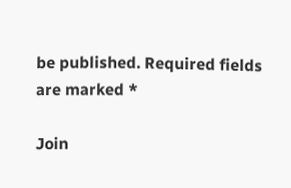be published. Required fields are marked *

Join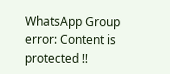WhatsApp Group
error: Content is protected !!